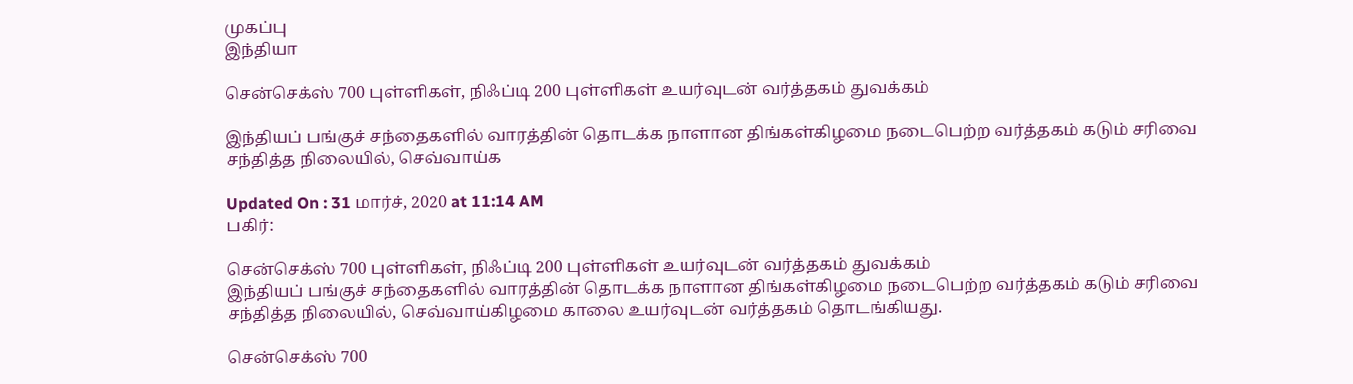முகப்பு
இந்தியா

சென்செக்ஸ் 700 புள்ளிகள், நிஃப்டி 200 புள்ளிகள் உயர்வுடன் வர்த்தகம் துவக்கம்

இந்தியப் பங்குச் சந்தைகளில் வாரத்தின் தொடக்க நாளான திங்கள்கிழமை நடைபெற்ற வர்த்தகம் கடும் சரிவை சந்தித்த நிலையில், செவ்வாய்க

Updated On : 31 மார்ச், 2020 at 11:14 AM
பகிர்:

சென்செக்ஸ் 700 புள்ளிகள், நிஃப்டி 200 புள்ளிகள் உயர்வுடன் வர்த்தகம் துவக்கம்
இந்தியப் பங்குச் சந்தைகளில் வாரத்தின் தொடக்க நாளான திங்கள்கிழமை நடைபெற்ற வர்த்தகம் கடும் சரிவை சந்தித்த நிலையில், செவ்வாய்கிழமை காலை உயர்வுடன் வர்த்தகம் தொடங்கியது.

சென்செக்ஸ் 700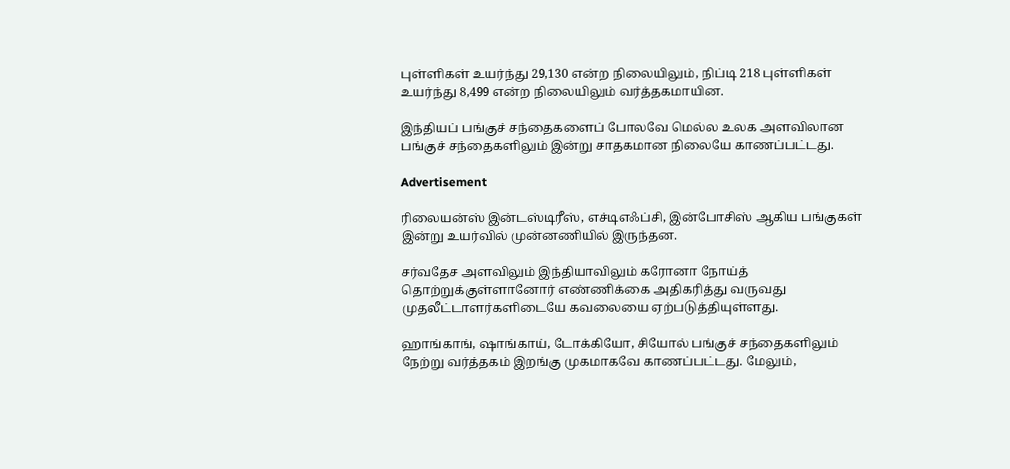புள்ளிகள் உயர்ந்து 29,130 என்ற நிலையிலும், நிப்டி 218 புள்ளிகள் உயர்ந்து 8,499 என்ற நிலையிலும் வர்த்தகமாயின.

இந்தியப் பங்குச் சந்தைகளைப் போலவே மெல்ல உலக அளவிலான பங்குச் சந்தைகளிலும் இன்று சாதகமான நிலையே காணப்பட்டது.

Advertisement

ரிலையன்ஸ் இன்டஸ்டிரீஸ், எச்டிஎஃப்சி, இன்போசிஸ் ஆகிய பங்குகள் இன்று உயர்வில் முன்னணியில் இருந்தன.

சர்வதேச அளவிலும் இந்தியாவிலும் கரோனா நோய்த் தொற்றுக்குள்ளானோர் எண்ணிக்கை அதிகரித்து வருவது முதலீட்டாளர்களிடையே கவலையை ஏற்படுத்தியுள்ளது.

ஹாங்காங், ஷாங்காய், டோக்கியோ, சியோல் பங்குச் சந்தைகளிலும் நேற்று வர்த்தகம் இறங்கு முகமாகவே காணப்பட்டது. மேலும்,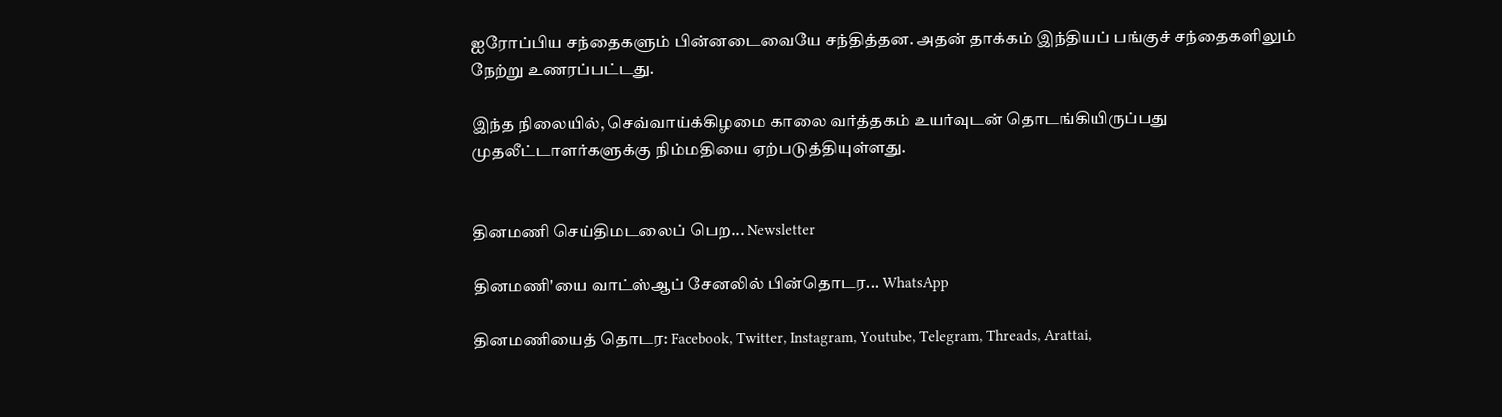ஐரோப்பிய சந்தைகளும் பின்னடைவையே சந்தித்தன. அதன் தாக்கம் இந்தியப் பங்குச் சந்தைகளிலும் நேற்று உணரப்பட்டது.

இந்த நிலையில், செவ்வாய்க்கிழமை காலை வர்த்தகம் உயர்வுடன் தொடங்கியிருப்பது முதலீட்டாளர்களுக்கு நிம்மதியை ஏற்படுத்தியுள்ளது.


தினமணி செய்திமடலைப் பெற... Newsletter

தினமணி'யை வாட்ஸ்ஆப் சேனலில் பின்தொடர... WhatsApp

தினமணியைத் தொடர: Facebook, Twitter, Instagram, Youtube, Telegram, Threads, Arattai,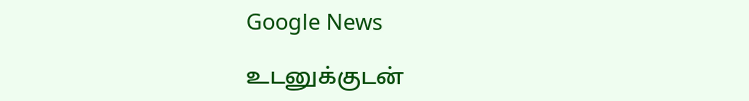Google News

உடனுக்குடன்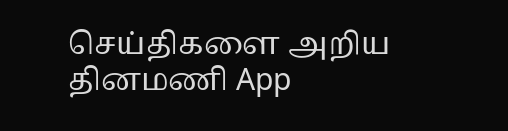செய்திகளை அறிய தினமணி App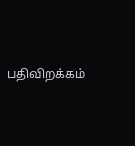பதிவிறக்கம்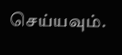செய்யவும்.